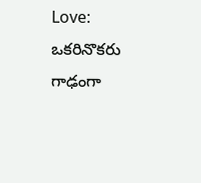Love: ఒకరినొకరు గాఢంగా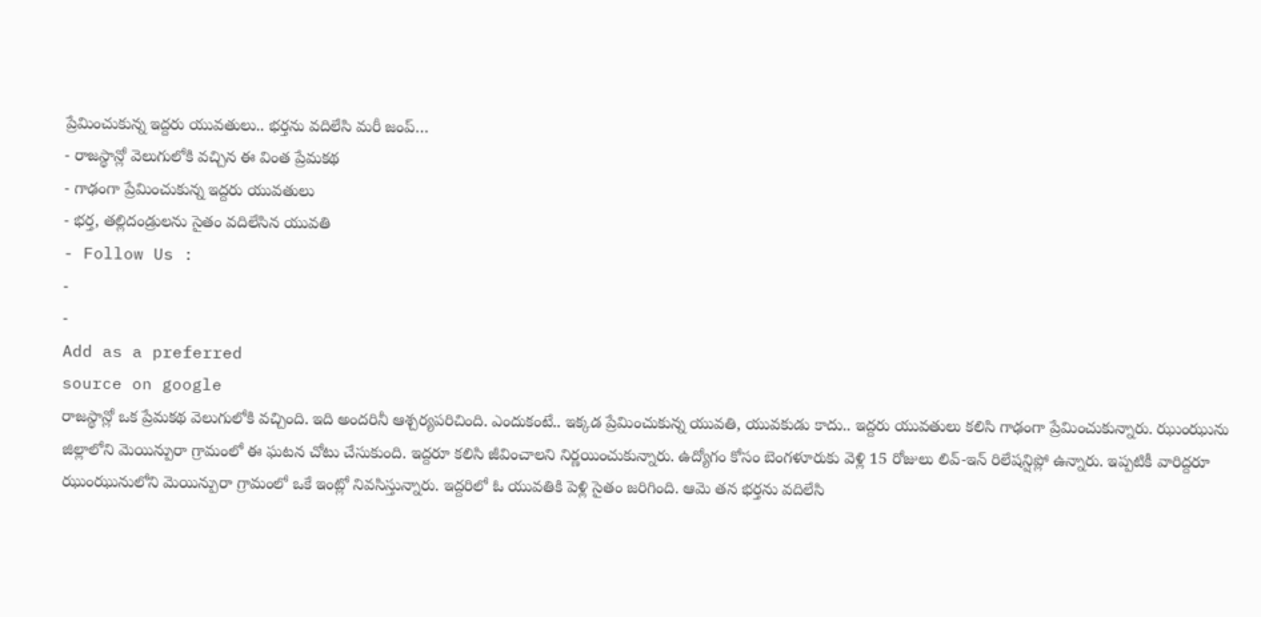ప్రేమించుకున్న ఇద్దరు యువతులు.. భర్తను వదిలేసి మరీ జంప్…
- రాజస్థాన్లో వెలుగులోకి వచ్చిన ఈ వింత ప్రేమకథ
- గాఢంగా ప్రేమించుకున్న ఇద్దరు యువతులు
- భర్త, తల్లిదండ్రులను సైతం వదిలేసిన యువతి
- Follow Us :
-
-
Add as a preferred
source on google
రాజస్థాన్లో ఒక ప్రేమకథ వెలుగులోకి వచ్చింది. ఇది అందరినీ ఆశ్చర్యపరిచింది. ఎందుకంటే.. ఇక్కడ ప్రేమించుకున్న యువతి, యువకుడు కాదు.. ఇద్దరు యువతులు కలిసి గాఢంగా ప్రేమించుకున్నారు. ఝుంఝును జిల్లాలోని మెయిన్పురా గ్రామంలో ఈ ఘటన చోటు చేసుకుంది. ఇద్దరూ కలిసి జీవించాలని నిర్ణయించుకున్నారు. ఉద్యోగం కోసం బెంగళూరుకు వెళ్లి 15 రోజులు లివ్-ఇన్ రిలేషన్షిప్లో ఉన్నారు. ఇప్పటికీ వారిద్దరూ ఝుంఝునులోని మెయిన్పురా గ్రామంలో ఒకే ఇంట్లో నివసిస్తున్నారు. ఇద్దరిలో ఓ యువతికి పెళ్లి సైతం జరిగింది. ఆమె తన భర్తను వదిలేసి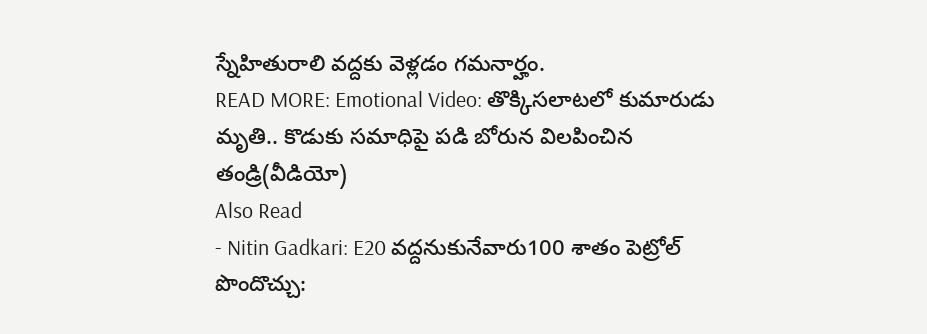స్నేహితురాలి వద్దకు వెళ్లడం గమనార్హం.
READ MORE: Emotional Video: తొక్కిసలాటలో కుమారుడు మృతి.. కొడుకు సమాధిపై పడి బోరున విలపించిన తండ్రి(వీడియో)
Also Read
- Nitin Gadkari: E20 వద్దనుకునేవారు100 శాతం పెట్రోల్ పొందొచ్చు: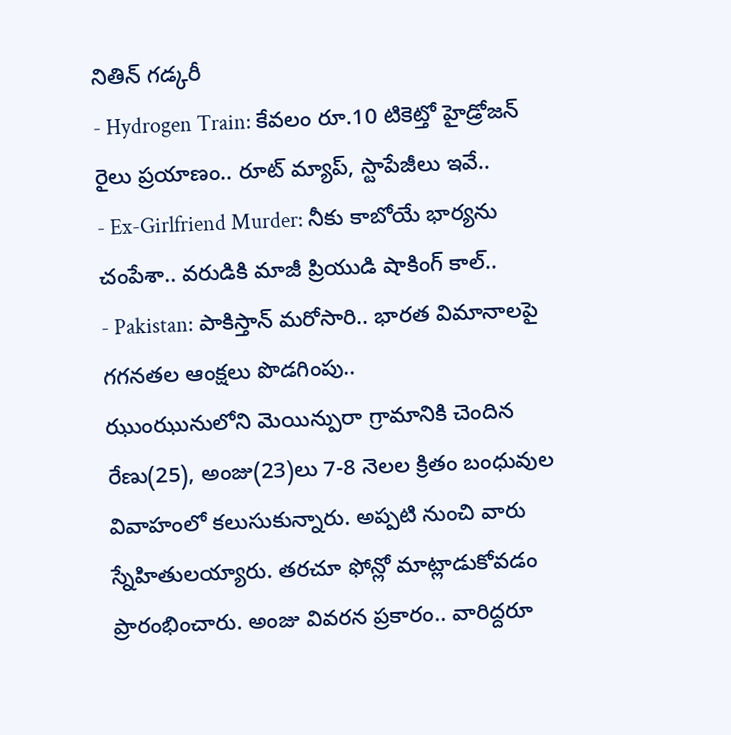నితిన్ గడ్కరీ
- Hydrogen Train: కేవలం రూ.10 టికెట్తో హైడ్రోజన్ రైలు ప్రయాణం.. రూట్ మ్యాప్, స్టాపేజీలు ఇవే..
- Ex-Girlfriend Murder: నీకు కాబోయే భార్యను చంపేశా.. వరుడికి మాజీ ప్రియుడి షాకింగ్ కాల్..
- Pakistan: పాకిస్తాన్ మరోసారి.. భారత విమానాలపై గగనతల ఆంక్షలు పొడగింపు..
ఝుంఝునులోని మెయిన్పురా గ్రామానికి చెందిన రేణు(25), అంజు(23)లు 7-8 నెలల క్రితం బంధువుల వివాహంలో కలుసుకున్నారు. అప్పటి నుంచి వారు స్నేహితులయ్యారు. తరచూ ఫోన్లో మాట్లాడుకోవడం ప్రారంభించారు. అంజు వివరన ప్రకారం.. వారిద్దరూ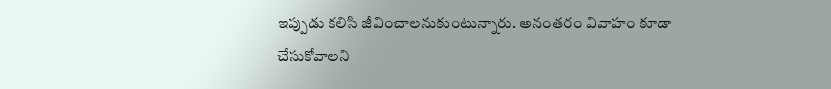ఇప్పుడు కలిసి జీవించాలనుకుంటున్నారు. అనంతరం వివాహం కూడా చేసుకోవాలని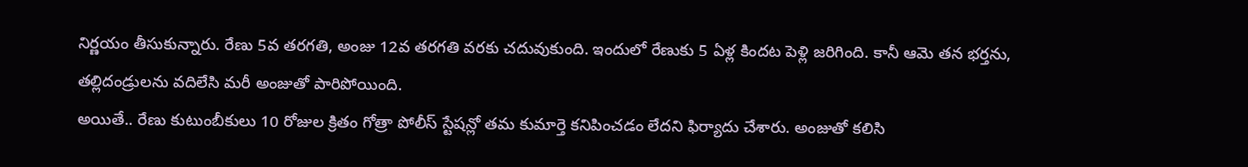నిర్ణయం తీసుకున్నారు. రేణు 5వ తరగతి, అంజు 12వ తరగతి వరకు చదువుకుంది. ఇందులో రేణుకు 5 ఏళ్ల కిందట పెళ్లి జరిగింది. కానీ ఆమె తన భర్తను, తల్లిదండ్రులను వదిలేసి మరీ అంజుతో పారిపోయింది.
అయితే.. రేణు కుటుంబీకులు 10 రోజుల క్రితం గోత్రా పోలీస్ స్టేషన్లో తమ కుమార్తె కనిపించడం లేదని ఫిర్యాదు చేశారు. అంజుతో కలిసి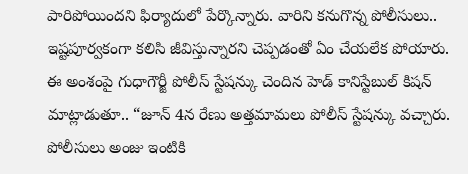పారిపోయిందని ఫిర్యాదులో పేర్కొన్నారు. వారిని కనుగొన్న పోలీసులు.. ఇష్టపూర్వకంగా కలిసి జీవిస్తున్నారని చెప్పడంతో ఏం చేయలేక పోయారు. ఈ అంశంపై గుధాగౌర్జీ పోలీస్ స్టేషన్కు చెందిన హెడ్ కానిస్టేబుల్ కిషన్ మాట్లాడుతూ.. “జూన్ 4న రేణు అత్తమామలు పోలీస్ స్టేషన్కు వచ్చారు. పోలీసులు అంజు ఇంటికి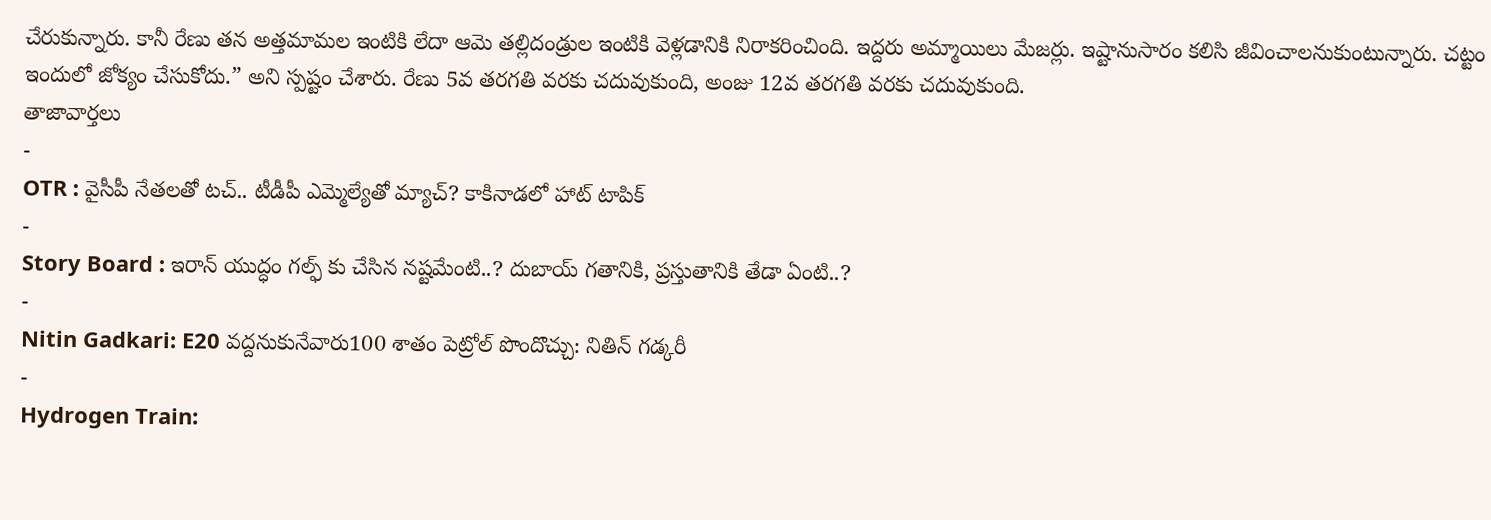చేరుకున్నారు. కానీ రేణు తన అత్తమామల ఇంటికి లేదా ఆమె తల్లిదండ్రుల ఇంటికి వెళ్లడానికి నిరాకరించింది. ఇద్దరు అమ్మాయిలు మేజర్లు. ఇష్టానుసారం కలిసి జీవించాలనుకుంటున్నారు. చట్టం ఇందులో జోక్యం చేసుకోదు.” అని స్పష్టం చేశారు. రేణు 5వ తరగతి వరకు చదువుకుంది, అంజు 12వ తరగతి వరకు చదువుకుంది.
తాజావార్తలు
-
OTR : వైసీపీ నేతలతో టచ్.. టీడీపీ ఎమ్మెల్యేతో మ్యాచ్? కాకినాడలో హాట్ టాపిక్
-
Story Board : ఇరాన్ యుద్ధం గల్ఫ్ కు చేసిన నష్టమేంటి..? దుబాయ్ గతానికి, ప్రస్తుతానికి తేడా ఏంటి..?
-
Nitin Gadkari: E20 వద్దనుకునేవారు100 శాతం పెట్రోల్ పొందొచ్చు: నితిన్ గడ్కరీ
-
Hydrogen Train: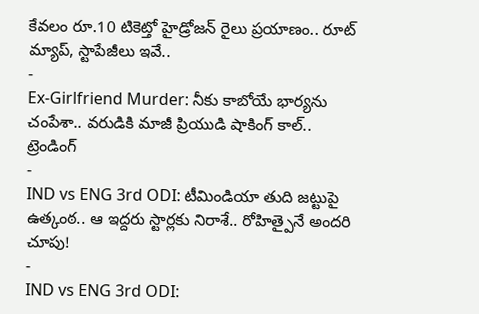కేవలం రూ.10 టికెట్తో హైడ్రోజన్ రైలు ప్రయాణం.. రూట్ మ్యాప్, స్టాపేజీలు ఇవే..
-
Ex-Girlfriend Murder: నీకు కాబోయే భార్యను చంపేశా.. వరుడికి మాజీ ప్రియుడి షాకింగ్ కాల్..
ట్రెండింగ్
-
IND vs ENG 3rd ODI: టీమిండియా తుది జట్టుపై ఉత్కంఠ.. ఆ ఇద్దరు స్టార్లకు నిరాశే.. రోహిత్పైనే అందరి చూపు!
-
IND vs ENG 3rd ODI: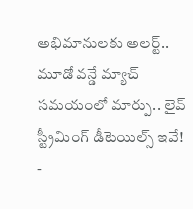అభిమానులకు అలర్ట్.. మూడో వన్డే మ్యాచ్ సమయంలో మార్పు.. లైవ్ స్ట్రీమింగ్ డీటెయిల్స్ ఇవే!
-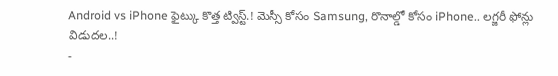Android vs iPhone ఫైట్కు కొత్త ట్విస్ట్.! మెస్సీ కోసం Samsung, రొనాల్డో కోసం iPhone.. లగ్జరీ ఫోన్లు విడుదల..!
-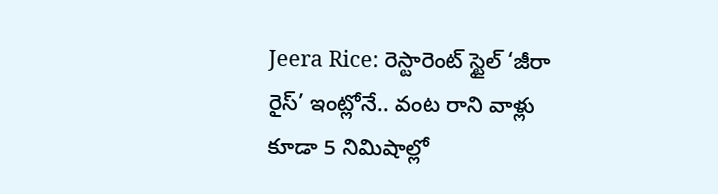Jeera Rice: రెస్టారెంట్ స్టైల్ ‘జీరా రైస్’ ఇంట్లోనే.. వంట రాని వాళ్లు కూడా 5 నిమిషాల్లో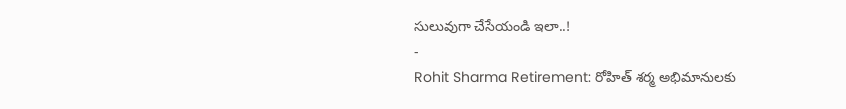సులువుగా చేసేయండి ఇలా..!
-
Rohit Sharma Retirement: రోహిత్ శర్మ అభిమానులకు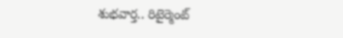శుభవార్త.. రిటైర్మెంట్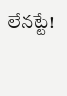లేనట్టే!